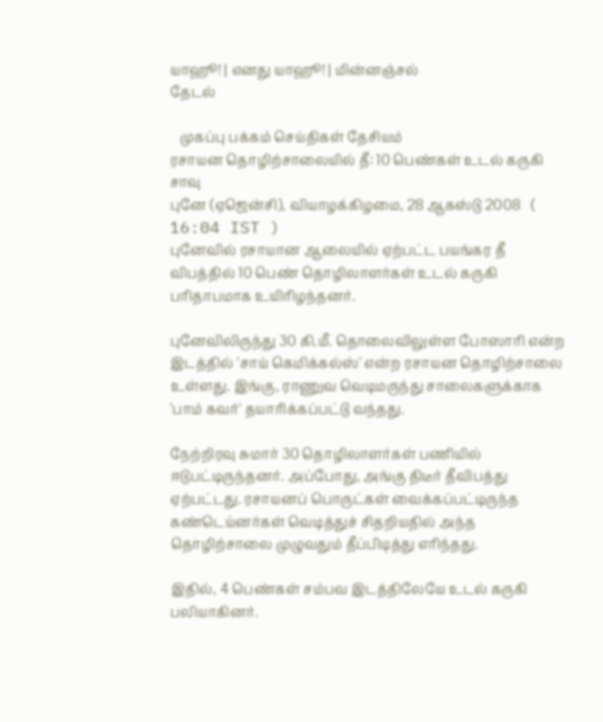யாஹூ! | எனது யாஹூ! | மின்னஞ்சல்
தேடல்

   முகப்பு பக்கம் செய்திகள் தேசியம்
ரசாயன தொழிற்சாலையில் தீ: 10 பெண்கள் உடல் கருகி சாவு
புனே (ஏஜென்சி), வியாழக்கிழமை, 28 ஆகஸ்டு 2008   ( 16:04 IST )
புனேவில் ரசாயான ஆலையில் ஏற்பட்ட பயங்கர தீ விபத்தில் 10 பெண் தொழிலாளர்கள் உடல் கருகி பரிதாபமாக உயிரிழந்தனர்.

புனேவிலிருந்து 30 கி.மீ. தொலைவிலுள்ள போஸாரி என்ற இடத்தில் 'சாய் கெமிக்கல்ஸ்' என்ற ரசாயன தொழிற்சாலை உள்ளது. இங்கு, ராணுவ வெடிமருந்து சாலைகளுக்காக 'பாம் கவர்' தயாரிக்கப்பட்டு வந்தது.

நேற்றிரவு சுமார் 30 தொழிலாளர்கள் பணியில் ஈடுபட்டிருந்தனர். அப்போது, அங்கு திடீர் தீவிபத்து ஏற்பட்டது. ரசாயனப் பொருட்கள் வைக்கப்பட்டிருந்த கண்டெய்னர்கள் வெடித்துச் சிதறியதில் அந்த தொழிற்சாலை முழுவதும் தீப்பிடித்து எரிந்தது.

இதில், 4 பெண்கள் சம்பவ இடத்திலேயே உடல் கருகி பலியாகினர்.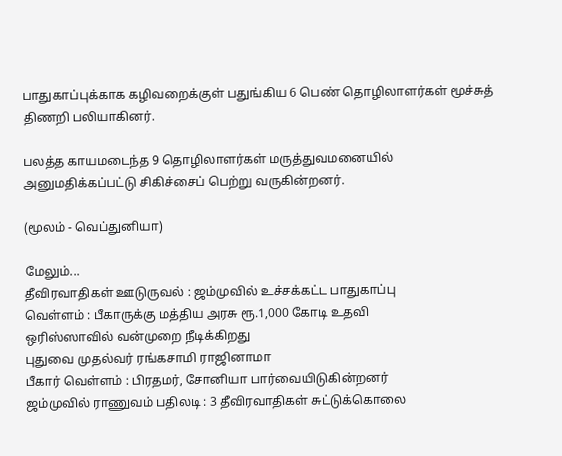பாதுகாப்புக்காக கழிவறைக்குள் பதுங்கிய 6 பெண் தொழிலாளர்கள் மூச்சுத் திணறி பலியாகினர்.

பலத்த காயமடைந்த 9 தொழிலாளர்கள் மருத்துவமனையில் அனுமதிக்கப்பட்டு சிகிச்சைப் பெற்று வருகின்றனர்.

(மூலம் - வெப்துனியா)

மேலும்...
தீவிரவாதிகள் ஊடுருவல் : ஜம்முவில் உச்சக்கட்ட பாதுகாப்பு
வெள்ளம் : பீகாருக்கு மத்திய அரசு ரூ.1,000 கோடி உதவி
ஒரிஸ்ஸாவில் வன்முறை நீடிக்கிறது
புதுவை முதல்வர் ரங்கசாமி ராஜினாமா
பீகார் வெள்ளம் : பிரதமர், சோனியா பார்வையிடுகின்றனர்
ஜம்முவில் ராணுவம் பதிலடி : 3 தீவிரவாதிகள் சுட்டுக்கொலை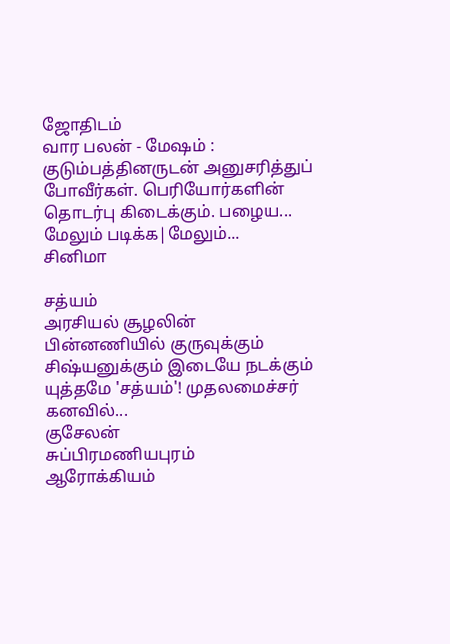ஜோதிடம்
வார பலன் - மேஷம் : குடும்பத்தினருடன் அனுசரித்துப் போவீர்கள். பெரியோர்களின் தொடர்பு கிடைக்கும். பழைய...
மேலும் படிக்க|மேலும்...
சினிமா

சத்யம்
அரசியல் சூழலின் பின்னணியில் குருவுக்கும் சிஷ்யனுக்கும் இடையே நடக்கும் யுத்தமே 'சத்யம்'! முதலமைச்சர் கனவில்...
குசேலன்
சுப்பிரமணியபுரம்
ஆரோக்கியம்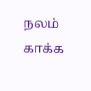நலம் காக்க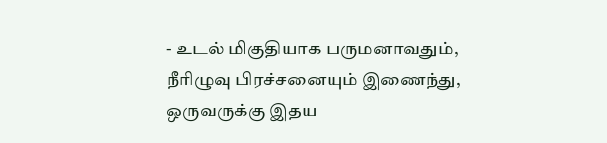- உடல் மிகுதியாக பருமனாவதும், நீரிழுவு பிரச்சனையும் இணைந்து, ஒருவருக்கு இதய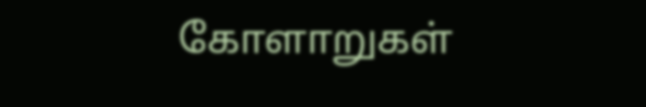கோளாறுகள்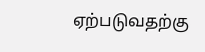ஏற்படுவதற்கு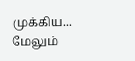முக்கிய...
மேலும்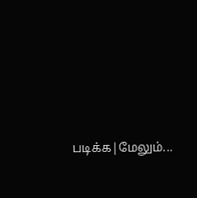படிக்க|மேலும்...